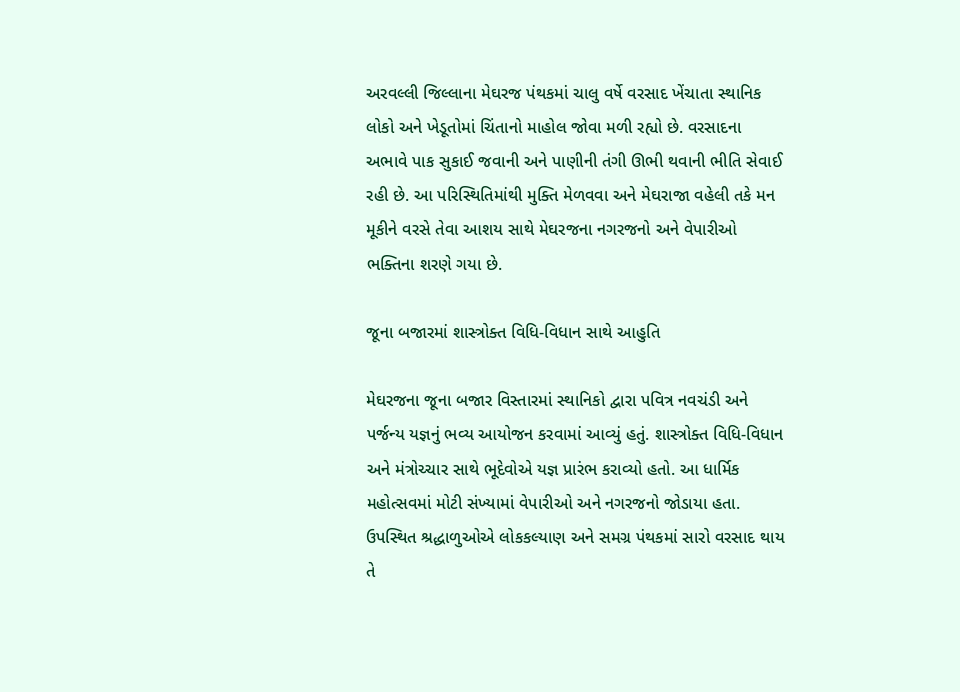અરવલ્લી જિલ્લાના મેઘરજ પંથકમાં ચાલુ વર્ષે વરસાદ ખેંચાતા સ્થાનિક લોકો અને ખેડૂતોમાં ચિંતાનો માહોલ જોવા મળી રહ્યો છે. વરસાદના અભાવે પાક સુકાઈ જવાની અને પાણીની તંગી ઊભી થવાની ભીતિ સેવાઈ રહી છે. આ પરિસ્થિતિમાંથી મુક્તિ મેળવવા અને મેઘરાજા વહેલી તકે મન મૂકીને વરસે તેવા આશય સાથે મેઘરજના નગરજનો અને વેપારીઓ ભક્તિના શરણે ગયા છે.

જૂના બજારમાં શાસ્ત્રોક્ત વિધિ-વિધાન સાથે આહુતિ

મેઘરજના જૂના બજાર વિસ્તારમાં સ્થાનિકો દ્વારા પવિત્ર નવચંડી અને પર્જન્ય યજ્ઞનું ભવ્ય આયોજન કરવામાં આવ્યું હતું. શાસ્ત્રોક્ત વિધિ-વિધાન અને મંત્રોચ્ચાર સાથે ભૂદેવોએ યજ્ઞ પ્રારંભ કરાવ્યો હતો. આ ધાર્મિક મહોત્સવમાં મોટી સંખ્યામાં વેપારીઓ અને નગરજનો જોડાયા હતા. ઉપસ્થિત શ્રદ્ધાળુઓએ લોકકલ્યાણ અને સમગ્ર પંથકમાં સારો વરસાદ થાય તે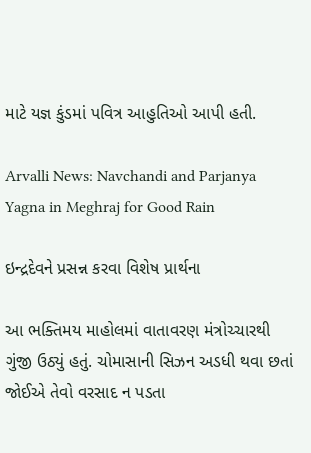માટે યજ્ઞ કુંડમાં પવિત્ર આહુતિઓ આપી હતી.

Arvalli News: Navchandi and Parjanya Yagna in Meghraj for Good Rain

ઇન્દ્રદેવને પ્રસન્ન કરવા વિશેષ પ્રાર્થના

આ ભક્તિમય માહોલમાં વાતાવરણ મંત્રોચ્ચારથી ગુંજી ઉઠ્યું હતું. ચોમાસાની સિઝન અડધી થવા છતાં જોઈએ તેવો વરસાદ ન પડતા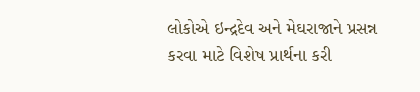લોકોએ ઇન્દ્રદેવ અને મેઘરાજાને પ્રસન્ન કરવા માટે વિશેષ પ્રાર્થના કરી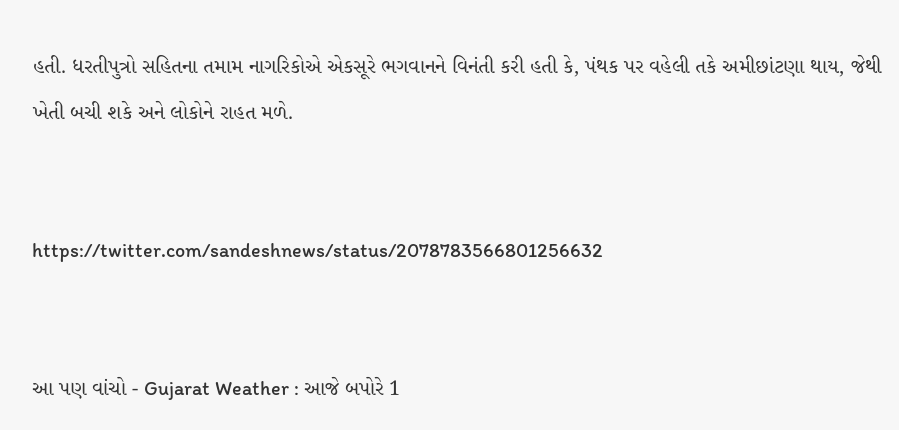હતી. ધરતીપુત્રો સહિતના તમામ નાગરિકોએ એકસૂરે ભગવાનને વિનંતી કરી હતી કે, પંથક પર વહેલી તકે અમીછાંટણા થાય, જેથી ખેતી બચી શકે અને લોકોને રાહત મળે.


https://twitter.com/sandeshnews/status/2078783566801256632


આ પણ વાંચો - Gujarat Weather : આજે બપોરે 1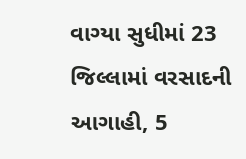વાગ્યા સુધીમાં 23 જિલ્લામાં વરસાદની આગાહી, 5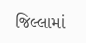જિલ્લામાં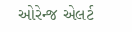ઓરેન્જ એલર્ટ